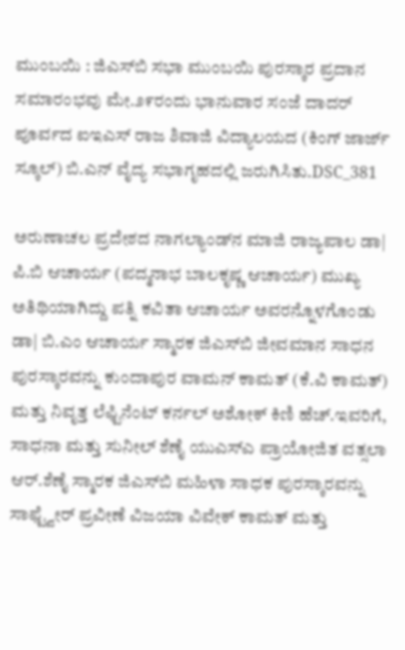ಮುಂಬಯಿ : ಜಿಎಸ್‌ಬಿ ಸಭಾ ಮುಂಬಯಿ ಪುರಸ್ಕಾರ ಪ್ರದಾನ ಸಮಾರಂಭವು ಮೇ.೨೯ರಂದು ಭಾನುವಾರ ಸಂಜೆ ದಾದರ್ ಪೂರ್ವದ ಐಇಎಸ್ ರಾಜ ಶಿವಾಜಿ ವಿದ್ಯಾಲಯದ (ಕಿಂಗ್ ಜಾರ್ಜ್ ಸ್ಕೂಲ್) ಬಿ.ಎನ್ ವೈದ್ಯ ಸಭಾಗೃಹದಲ್ಲಿ ಜರುಗಿಸಿತು.DSC_381

ಅರುಣಾಚಲ ಪ್ರದೇಶದ ನಾಗಲ್ಯಾಂಡ್‌ನ ಮಾಜಿ ರಾಜ್ಯಪಾಲ ಡಾ| ಪಿ.ಬಿ ಆಚಾರ್ಯ (ಪದ್ಮನಾಭ ಬಾಲಕೃಷ್ಣ ಆಚಾರ್ಯ) ಮುಖ್ಯ ಅತಿಥಿಯಾಗಿದ್ದು ಪತ್ನಿ ಕವಿತಾ ಆಚಾರ್ಯ ಅವರನ್ನೊಳಗೊಂಡು ಡಾ| ಬಿ.ಎಂ ಆಚಾರ್ಯ ಸ್ಮಾರಕ ಜಿಎಸ್‌ಬಿ ಜೀವಮಾನ ಸಾಧನ ಪುರಸ್ಕಾರವನ್ನು ಕುಂದಾಪುರ ವಾಮನ್ ಕಾಮತ್ (ಕೆ.ವಿ ಕಾಮತ್) ಮತ್ತು ನಿವೃತ್ತ ಲೆಫ್ಟಿನೆಂಟ್ ಕರ್ನಲ್ ಅಶೋಕ್ ಕಿಣಿ ಹೆಚ್.ಇವರಿಗೆ, ಸಾಧನಾ ಮತ್ತು ಸುನೀಲ್ ಶೆಣೈ ಯುಎಸ್‌ಎ ಪ್ರಾಯೋಜಿತ ವತ್ಸಲಾ ಆರ್.ಶೆಣೈ ಸ್ಮಾರಕ ಜಿಎಸ್‌ಬಿ ಮಹಿಳಾ ಸಾಧಕ ಪುರಸ್ಕಾರವನ್ನು ಸಾಫ್ಟ್ವೇರ್ ಪ್ರವೀಣೆ ವಿಜಯಾ ವಿವೇಕ್ ಕಾಮತ್ ಮತ್ತು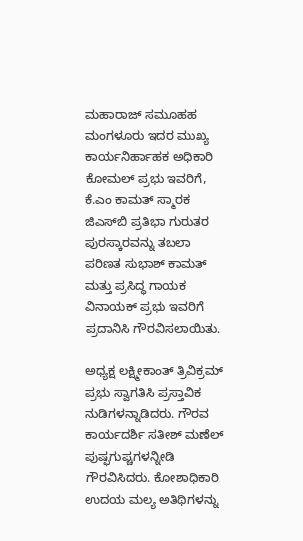ಮಹಾರಾಜ್ ಸಮೂಹಹ ಮಂಗಳೂರು ಇದರ ಮುಖ್ಯ ಕಾರ್ಯನಿರ್ಹಾಹಕ ಅಧಿಕಾರಿ ಕೋಮಲ್ ಪ್ರಭು ಇವರಿಗೆ, ಕೆ.ಎಂ ಕಾಮತ್ ಸ್ಮಾರಕ ಜಿಎಸ್‌ಬಿ ಪ್ರತಿಭಾ ಗುರುತರ ಪುರಸ್ಕಾರವನ್ನು ತಬಲಾ ಪರಿಣತ ಸುಭಾಶ್ ಕಾಮತ್ ಮತ್ತು ಪ್ರಸಿದ್ಧ ಗಾಯಕ ವಿನಾಯಕ್ ಪ್ರಭು ಇವರಿಗೆ ಪ್ರದಾನಿಸಿ ಗೌರವಿಸಲಾಯಿತು.

ಅಧ್ಯಕ್ಷ ಲಕ್ಷ್ಮೀಕಾಂತ್ ತ್ರಿವಿಕ್ರಮ್ ಪ್ರಭು ಸ್ವಾಗತಿಸಿ ಪ್ರಸ್ತಾವಿಕ ನುಡಿಗಳನ್ನಾಡಿದರು. ಗೌರವ ಕಾರ್ಯದರ್ಶಿ ಸತೀಶ್ ಮಣೆಲ್ ಪುಷ್ಫಗುಪ್ಚಗಳನ್ನೀಡಿ ಗೌರವಿಸಿದರು. ಕೋಶಾಧಿಕಾರಿ ಉದಯ ಮಲ್ಯ ಅತಿಥಿಗಳನ್ನು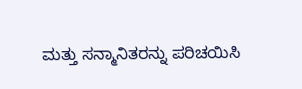ಮತ್ತು ಸನ್ಮಾನಿತರನ್ನು ಪರಿಚಯಿಸಿ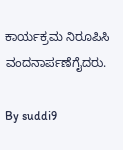ಕಾರ್ಯಕ್ರಮ ನಿರೂಪಿಸಿ ವಂದನಾರ್ಪಣೆಗೈದರು.

By suddi9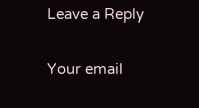Leave a Reply

Your email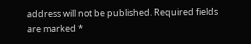address will not be published. Required fields are marked *